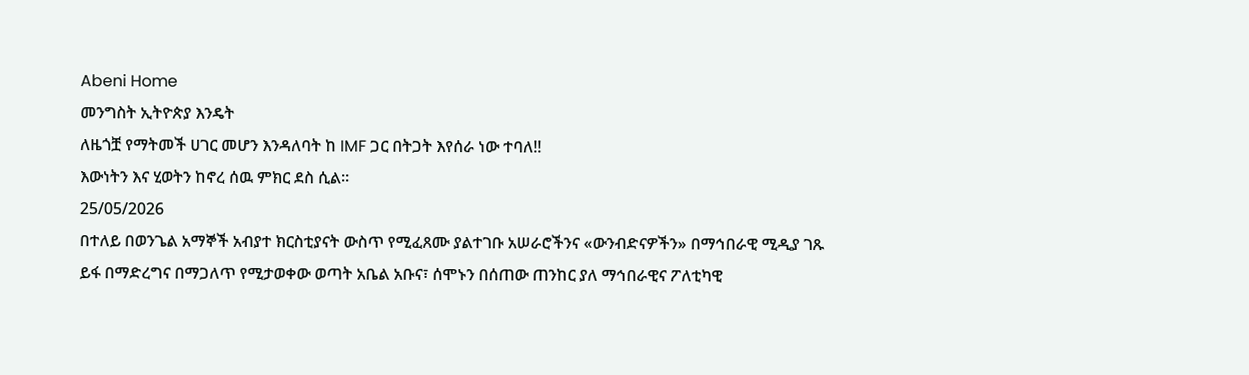Abeni Home
መንግስት ኢትዮጵያ እንዴት
ለዜጎቿ የማትመች ሀገር መሆን እንዳለባት ከ IMF ጋር በትጋት እየሰራ ነው ተባለ!!
እውነትን እና ሂወትን ከኖረ ሰዉ ምክር ደስ ሲል።
25/05/2026
በተለይ በወንጌል አማኞች አብያተ ክርስቲያናት ውስጥ የሚፈጸሙ ያልተገቡ አሠራሮችንና «ውንብድናዎችን» በማኅበራዊ ሚዲያ ገጹ ይፋ በማድረግና በማጋለጥ የሚታወቀው ወጣት አቤል አቡና፣ ሰሞኑን በሰጠው ጠንከር ያለ ማኅበራዊና ፖለቲካዊ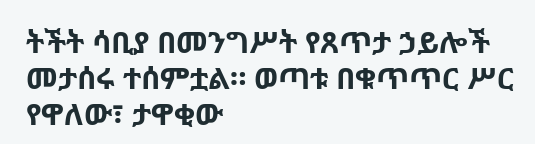ትችት ሳቢያ በመንግሥት የጸጥታ ኃይሎች መታሰሩ ተሰምቷል። ወጣቱ በቁጥጥር ሥር የዋለው፣ ታዋቂው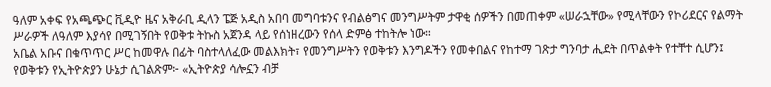ዓለም አቀፍ የአጫጭር ቪዲዮ ዜና አቅራቢ ዲላን ፔጅ አዲስ አበባ መግባቱንና የብልፅግና መንግሥትም ታዋቂ ሰዎችን በመጠቀም «ሠራኋቸው» የሚላቸውን የኮሪደርና የልማት ሥራዎች ለዓለም እያሳየ በሚገኝበት የወቅቱ ትኩስ አጀንዳ ላይ የሰነዘረውን የሰላ ድምፅ ተከትሎ ነው።
አቤል አቡና በቁጥጥር ሥር ከመዋሉ በፊት ባስተላለፈው መልእክት፣ የመንግሥትን የወቅቱን እንግዶችን የመቀበልና የከተማ ገጽታ ግንባታ ሒደት በጥልቀት የተቸተ ሲሆን፤ የወቅቱን የኢትዮጵያን ሁኔታ ሲገልጽም፦ «ኢትዮጵያ ሳሎኗን ብቻ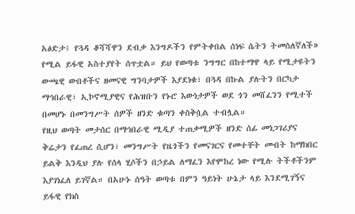አፅድታ፤ የጓዳ ቆሻሻዋን ደብቃ እንግዶችን የምትቀበል ሰነፍ ሴትን ትመስለኛለች» የሚል ይፋዊ አስተያየት ሰጥቷል። ይህ የወጣቱ ንግግር በከተማዋ ላይ የሚታዩትን ውጫዊ ውበቶችና ዘመናዊ ግንባታዎች እያደነቁ፣ በጓዳ በኩል ያሉትን በርካታ ማኅበራዊ፣ ኢኮኖሚያዊና የሕዝቡን የኑሮ እውነታዎች ወደ ጎን መሸፈንን የሚተች በመሆኑ በመንግሥት ሰዎች ዘንድ ቁጣን ቀስቅሷል ተብሏል።
የዚህ ወጣት መታሰር በማኅበራዊ ሚዲያ ተጠቃሚዎች ዘንድ ሰፊ መነጋገሪያና ቅሬታን የፈጠረ ሲሆን፣ መንግሥት የዜጎችን የመናገርና የመተቸት መብት ከማክበር ይልቅ እንዲህ ያሉ የሰላ ሂሶችን በኃይል ለማፈን እየሞከረ ነው የሚሉ ትችቶችንም እያገነፈለ ይገኛል። በአሁኑ ሰዓት ወጣቱ በምን ዓይነት ሁኔታ ላይ እንደሚገኝና ይፋዊ የክስ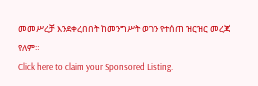መመሥረቻ እንደቀረበበት ከመንግሥት ወገን የተሰጠ ዝርዝር መረጃ የለም።
Click here to claim your Sponsored Listing.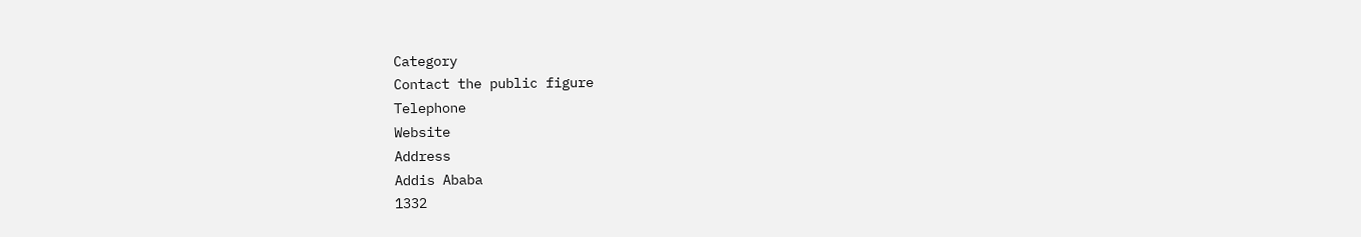Category
Contact the public figure
Telephone
Website
Address
Addis Ababa
1332